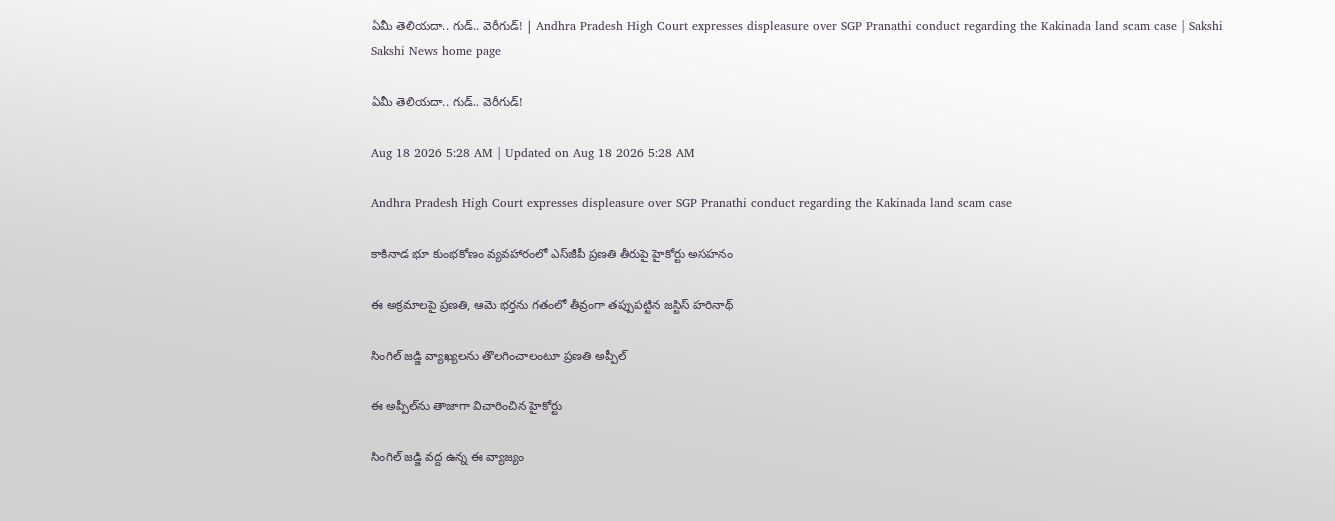ఏమీ తెలియదా.. గుడ్.. వెరీగుడ్! | Andhra Pradesh High Court expresses displeasure over SGP Pranathi conduct regarding the Kakinada land scam case | Sakshi
Sakshi News home page

ఏమీ తెలియదా.. గుడ్.. వెరీగుడ్!

Aug 18 2026 5:28 AM | Updated on Aug 18 2026 5:28 AM

Andhra Pradesh High Court expresses displeasure over SGP Pranathi conduct regarding the Kakinada land scam case

కాకినాడ భూ కుంభకోణం వ్యవహారంలో ఎస్‌జీపీ ప్రణతి తీరుపై హైకోర్టు అసహనం

ఈ అక్రమాలపై ప్రణతి, ఆమె భర్తను గతంలో తీవ్రంగా తప్పుపట్టిన జస్టిస్‌ హరినాథ్‌

సింగిల్‌ జడ్జి వ్యాఖ్యలను తొలగించాలంటూ ప్రణతి అప్పీల్‌

ఈ అప్పీల్‌ను తాజాగా విచారించిన హైకోర్టు

సింగిల్‌ జడ్జి వద్ద ఉన్న ఈ వ్యాజ్యం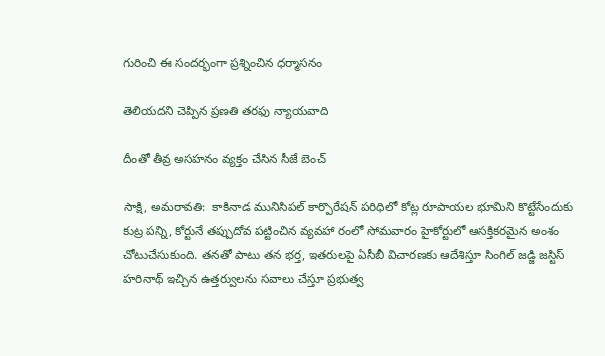గురించి ఈ సందర్భంగా ప్రశ్నించిన ధర్మాసనం

తెలియదని చెప్పిన ప్రణతి తరఫు న్యాయవాది

దీంతో తీవ్ర అసహనం వ్యక్తం చేసిన సీజే బెంచ్‌

సాక్షి, అమరావతి:  కాకినాడ మునిసిపల్‌ కార్పొరేషన్‌ పరిధిలో కోట్ల రూపాయల భూమిని కొట్టేసేందుకు కుట్ర పన్ని, కోర్టునే తప్పుదోవ పట్టించిన వ్యవహా రంలో సోమవారం హైకోర్టులో ఆసక్తికరమైన అంశం చోటుచేసుకుంది. తనతో పాటు తన భర్త, ఇతరులపై ఏసీబీ విచారణకు ఆదేశిస్తూ సింగిల్‌ జడ్జి జస్టిస్‌ హరినాథ్‌ ఇచ్చిన ఉత్తర్వులను సవాలు చేస్తూ ప్రభుత్వ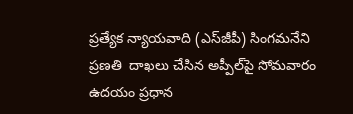ప్రత్యేక న్యాయవాది (ఎస్‌జీపీ) సింగమనేని ప్రణతి  దాఖలు చేసిన అప్పీల్‌పై సోమవారం ఉదయం ప్రధాన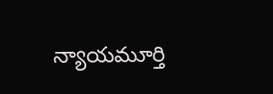న్యాయమూర్తి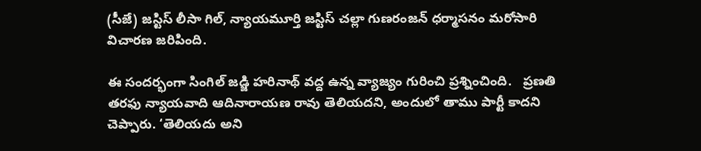(సీజే) జస్టిస్‌ లీసా గిల్, న్యాయమూర్తి జస్టిస్‌ చల్లా గుణరంజన్‌ ధర్మాసనం మరోసారి విచారణ జరిపింది.

ఈ సందర్భంగా సింగిల్‌ జడ్జి హరినాథ్‌ వద్ద ఉన్న వ్యాజ్యం గురించి ప్రశ్నించింది.   ప్రణతి తరఫు న్యాయవాది ఆదినారాయణ రావు తెలియదని, అందులో తాము పార్టీ కాదని చెప్పారు. ‘తెలియదు అని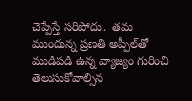చెప్పేస్తే సరిపోదు.  తమ ముందున్న ప్రణతి అప్పీల్‌తో ముడిపడి ఉన్న వ్యాజ్యం గురించి తెలుసుకోవాల్సిన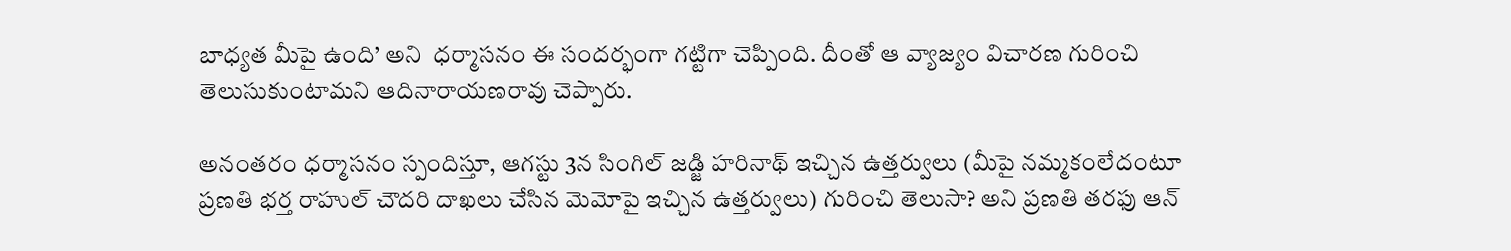బాధ్యత మీపై ఉంది’ అని  ధర్మాసనం ఈ సందర్భంగా గట్టిగా చెప్పింది. దీంతో ఆ వ్యాజ్యం విచారణ గురించి తెలుసుకుంటామని ఆదినారాయణరావు చెప్పారు.

అనంతరం ధర్మాసనం స్పందిస్తూ, ఆగస్టు 3న సింగిల్‌ జడ్జి హరినాథ్‌ ఇచ్చిన ఉత్తర్వులు (మీపై నమ్మకంలేదంటూ ప్రణతి భర్త రాహుల్‌ చౌదరి దాఖలు చేసిన మెమోపై ఇచ్చిన ఉత్తర్వులు) గురించి తెలుసా? అని ప్రణతి తరఫు ఆన్‌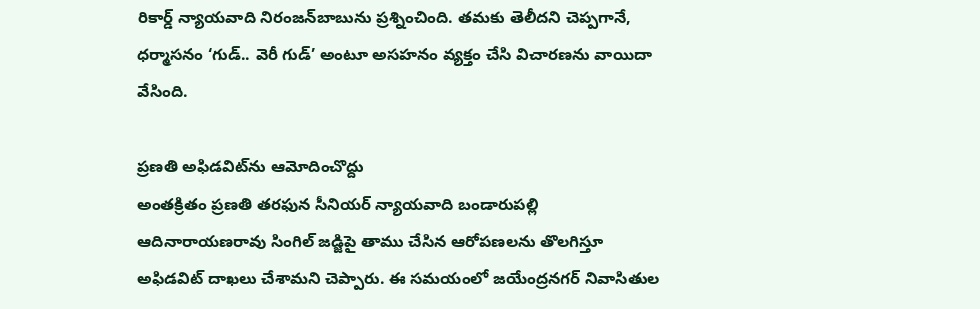రికార్డ్‌ న్యాయవాది నిరంజన్‌బాబును ప్రశ్నించింది. తమకు తెలీదని చెప్పగానే, ధర్మాసనం ‘గుడ్‌.. వెరీ గుడ్‌’ అంటూ అసహనం వ్యక్తం చేసి విచారణను వాయిదా వేసింది.

ప్రణతి అఫిడవిట్‌ను ఆమోదించొద్దు
అంతక్రితం ప్రణతి తరఫున సీనియర్‌ న్యాయవాది బండారుపల్లి ఆదినారాయణరావు సింగిల్‌ జడ్జిపై తాము చేసిన ఆరోపణలను తొలగిస్తూ అఫిడవిట్‌ దాఖలు చేశామని చెప్పారు. ఈ సమయంలో జయేంద్రనగర్‌ నివాసితుల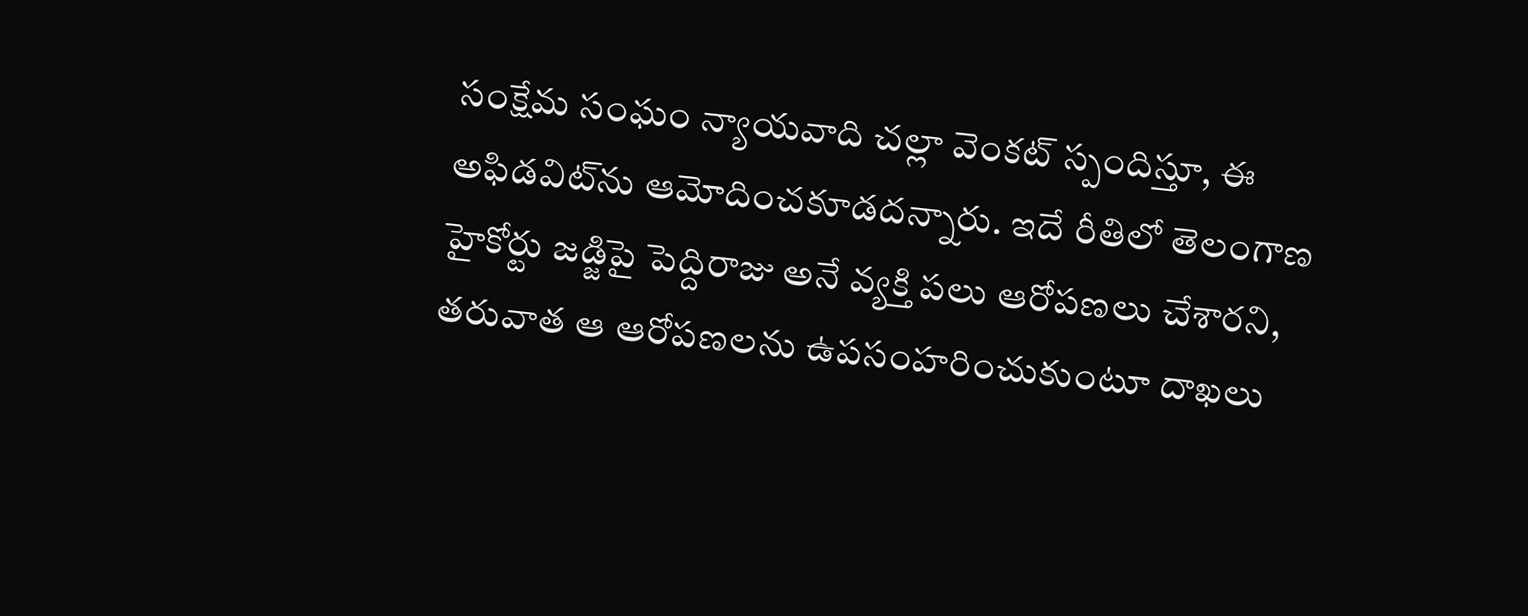సంక్షేమ సంఘం న్యాయవాది చల్లా వెంకట్‌ స్పందిస్తూ, ఈ అఫిడవిట్‌ను ఆమోదించకూడదన్నారు. ఇదే రీతిలో తెలంగాణ హైకోర్టు జడ్జిపై పెద్దిరాజు అనే వ్యక్తి పలు ఆరోపణలు చేశారని, తరువాత ఆ ఆరోపణలను ఉపసంహరించుకుంటూ దాఖలు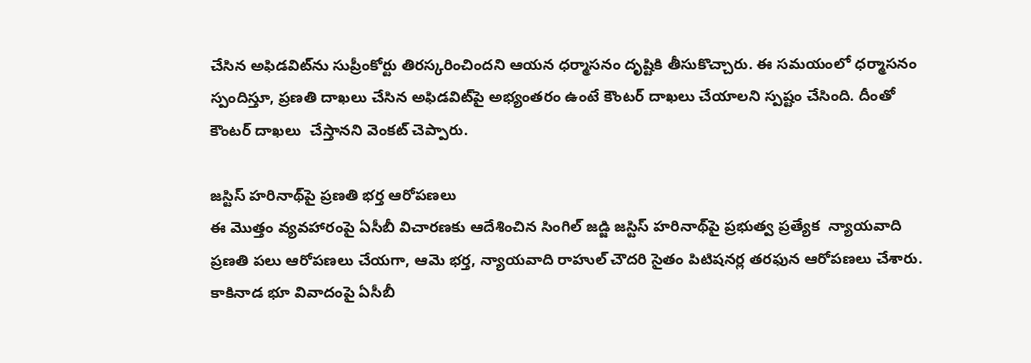చేసిన అఫిడవిట్‌ను సుప్రీంకోర్టు తిరస్కరించిందని ఆయన ధర్మాసనం దృష్టికి తీసుకొచ్చారు. ఈ సమయంలో ధర్మాసనం స్పందిస్తూ, ప్రణతి దాఖలు చేసిన అఫిడవిట్‌పై అభ్యంతరం ఉంటే కౌంటర్‌ దాఖలు చేయాలని స్పష్టం చేసింది. దీంతో కౌంటర్‌ దాఖలు  చేస్తానని వెంకట్‌ చెప్పారు.

జస్టిస్‌ హరినాథ్‌పై ప్రణతి భర్త ఆరోపణలు
ఈ మొత్తం వ్యవహారంపై ఏసీబీ విచారణకు ఆదేశించిన సింగిల్‌ జడ్జి జస్టిస్‌ హరినాథ్‌పై ప్రభుత్వ ప్రత్యేక  న్యాయవాది ప్రణతి పలు ఆరోపణలు చేయగా, ఆమె భర్త, న్యాయవాది రాహుల్‌ చౌదరి సైతం పిటిషనర్ల తరఫున ఆరోపణలు చేశారు. కాకినాడ భూ వివాదంపై ఏసీబీ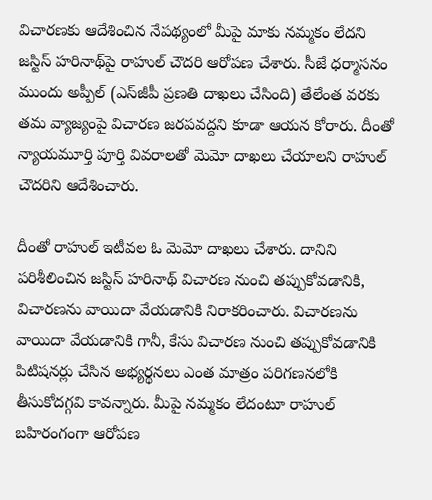విచారణకు ఆదేశించిన నేపథ్యంలో మీపై మాకు నమ్మకం లేదని జస్టిస్‌ హరినాథ్‌పై రాహుల్‌ చౌదరి ఆరోపణ చేశారు. సీజే ధర్మాసనం ముందు అప్పీల్‌ (ఎస్‌జీపీ ప్రణతి దాఖలు చేసింది) తేలేంత వరకు తమ వ్యాజ్యంపై విచారణ జరపవద్దని కూడా ఆయన కోరారు. దీంతో న్యాయమూర్తి పూర్తి వివరాలతో మెమో దాఖలు చేయాలని రాహుల్‌ చౌదరిని ఆదేశించారు.

దీంతో రాహుల్‌ ఇటీవల ఓ మెమో దాఖలు చేశారు. దానిని పరిశీలించిన జస్టిస్‌ హరినాథ్‌ విచారణ నుంచి తప్పుకోవడానికి, విచారణను వాయిదా వేయడానికి నిరాకరించారు. విచారణను వాయిదా వేయడానికి గానీ, కేసు విచారణ నుంచి తప్పుకోవడానికి పిటిషనర్లు చేసిన అభ్యర్థనలు ఎంత మాత్రం పరిగణనలోకి తీసుకోదగ్గవి కావన్నారు. మీపై నమ్మకం లేదంటూ రాహుల్‌ బహిరంగంగా ఆరోపణ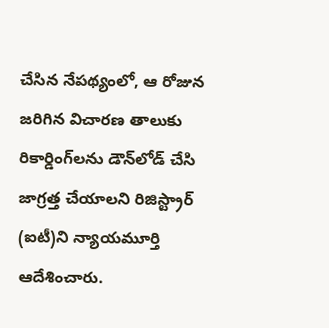చేసిన నేపథ్యంలో, ఆ రోజున జరిగిన విచారణ తాలుకు రికార్డింగ్‌లను డౌన్‌లోడ్‌ చేసి జాగ్రత్త చేయాలని రిజిస్ట్రార్‌ (ఐటీ)ని న్యాయమూర్తి ఆదేశించారు.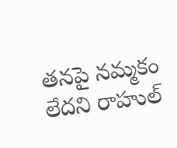తనపై నమ్మకం లేదని రాహుల్‌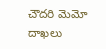చౌదరి మెమో దాఖలు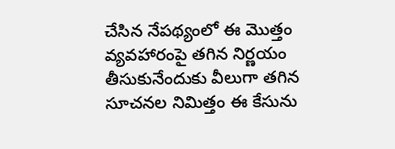చేసిన నేపథ్యంలో ఈ మొత్తం వ్యవహారంపై తగిన నిర్ణయం తీసుకునేందుకు వీలుగా తగిన సూచనల నిమిత్తం ఈ కేసును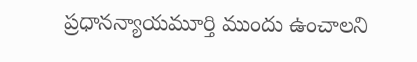ప్రధానన్యాయమూర్తి ముందు ఉంచాలని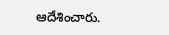ఆదేశించారు.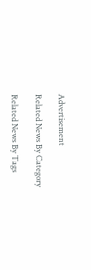Advertisement

Related News By Category

Related News By Tags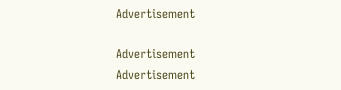Advertisement

Advertisement
Advertisement